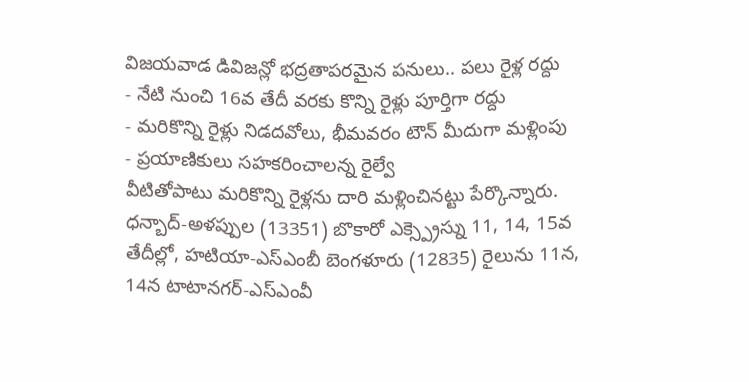విజయవాడ డివిజన్లో భద్రతాపరమైన పనులు.. పలు రైళ్ల రద్దు
- నేటి నుంచి 16వ తేదీ వరకు కొన్ని రైళ్లు పూర్తిగా రద్దు
- మరికొన్ని రైళ్లు నిడదవోలు, భీమవరం టౌన్ మీదుగా మళ్లింపు
- ప్రయాణికులు సహకరించాలన్న రైల్వే
వీటితోపాటు మరికొన్ని రైళ్లను దారి మళ్లించినట్టు పేర్కొన్నారు. ధన్బాద్-అళప్పుల (13351) బొకారో ఎక్స్ప్రెస్ను 11, 14, 15వ తేదీల్లో, హటియా-ఎస్ఎంబీ బెంగళూరు (12835) రైలును 11న, 14న టాటానగర్-ఎస్ఎంవీ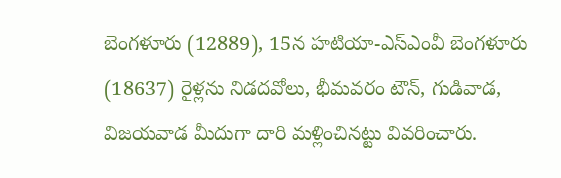బెంగళూరు (12889), 15న హటియా-ఎస్ఎంవీ బెంగళూరు (18637) రైళ్లను నిడదవోలు, భీమవరం టౌన్, గుడివాడ, విజయవాడ మీదుగా దారి మళ్లించినట్టు వివరించారు.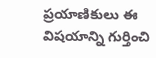ప్రయాణికులు ఈ విషయాన్ని గుర్తించి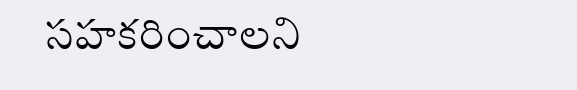సహకరించాలని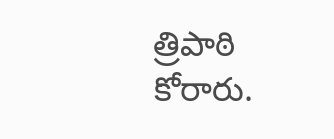త్రిపాఠి కోరారు.